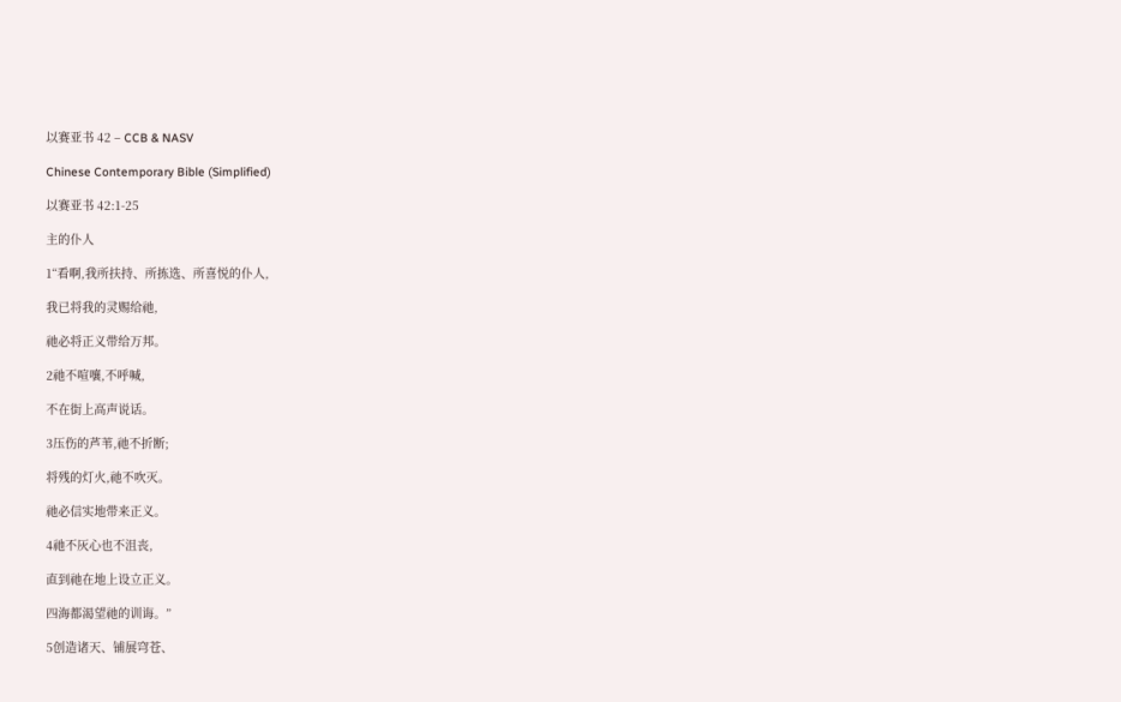以赛亚书 42 – CCB & NASV

Chinese Contemporary Bible (Simplified)

以赛亚书 42:1-25

主的仆人

1“看啊,我所扶持、所拣选、所喜悦的仆人,

我已将我的灵赐给祂,

祂必将正义带给万邦。

2祂不喧嚷,不呼喊,

不在街上高声说话。

3压伤的芦苇,祂不折断;

将残的灯火,祂不吹灭。

祂必信实地带来正义。

4祂不灰心也不沮丧,

直到祂在地上设立正义。

四海都渴望祂的训诲。”

5创造诸天、铺展穹苍、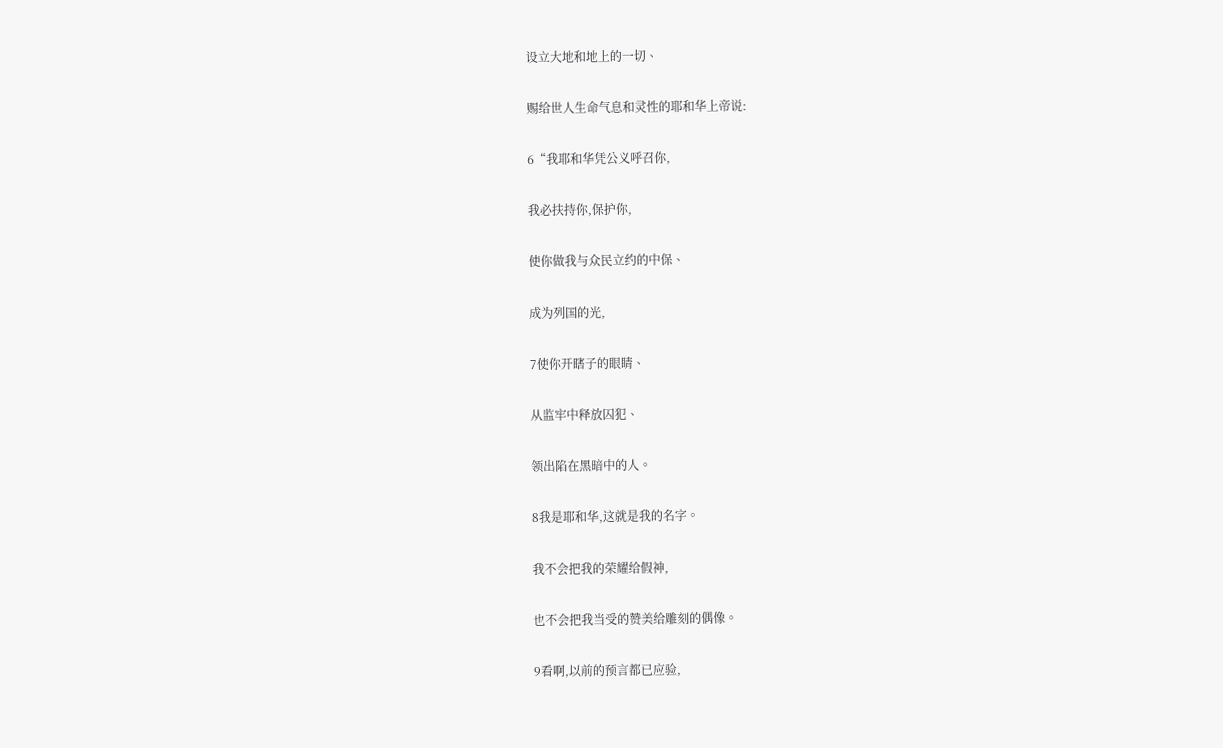设立大地和地上的一切、

赐给世人生命气息和灵性的耶和华上帝说:

6“我耶和华凭公义呼召你,

我必扶持你,保护你,

使你做我与众民立约的中保、

成为列国的光,

7使你开瞎子的眼睛、

从监牢中释放囚犯、

领出陷在黑暗中的人。

8我是耶和华,这就是我的名字。

我不会把我的荣耀给假神,

也不会把我当受的赞美给雕刻的偶像。

9看啊,以前的预言都已应验,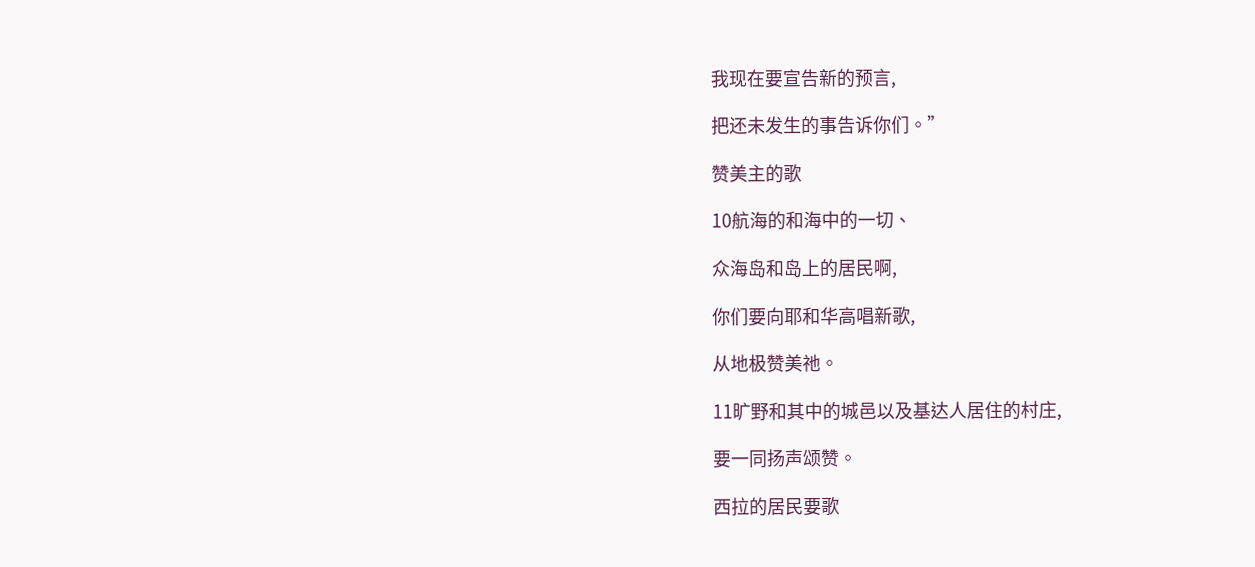我现在要宣告新的预言,

把还未发生的事告诉你们。”

赞美主的歌

10航海的和海中的一切、

众海岛和岛上的居民啊,

你们要向耶和华高唱新歌,

从地极赞美祂。

11旷野和其中的城邑以及基达人居住的村庄,

要一同扬声颂赞。

西拉的居民要歌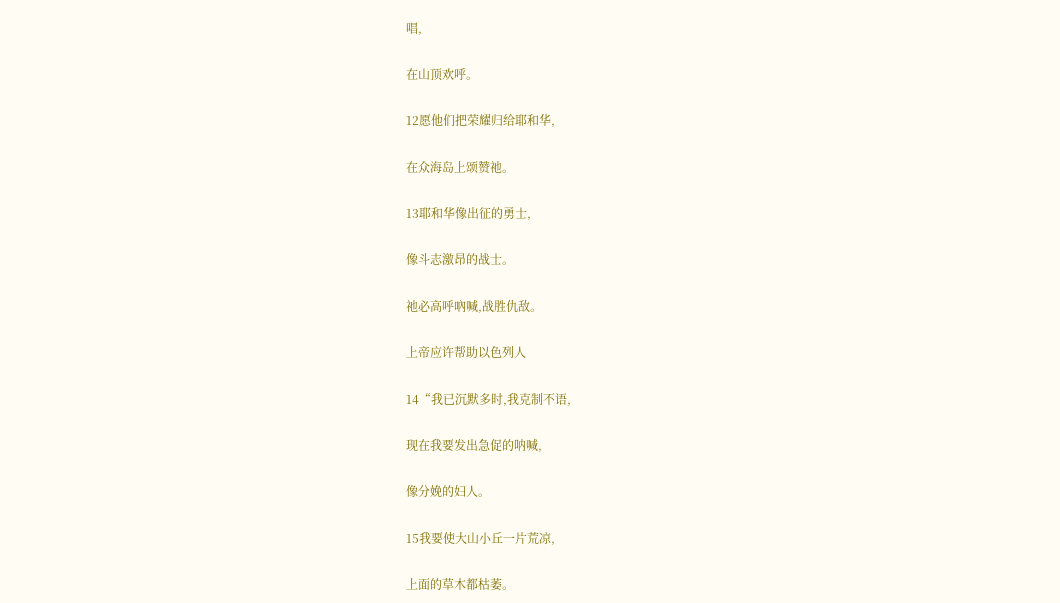唱,

在山顶欢呼。

12愿他们把荣耀归给耶和华,

在众海岛上颂赞祂。

13耶和华像出征的勇士,

像斗志激昂的战士。

祂必高呼吶喊,战胜仇敌。

上帝应许帮助以色列人

14“我已沉默多时,我克制不语,

现在我要发出急促的呐喊,

像分娩的妇人。

15我要使大山小丘一片荒凉,

上面的草木都枯萎。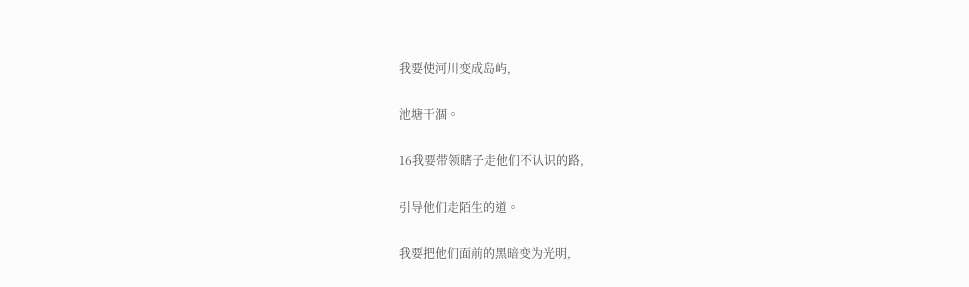我要使河川变成岛屿,

池塘干涸。

16我要带领瞎子走他们不认识的路,

引导他们走陌生的道。

我要把他们面前的黑暗变为光明,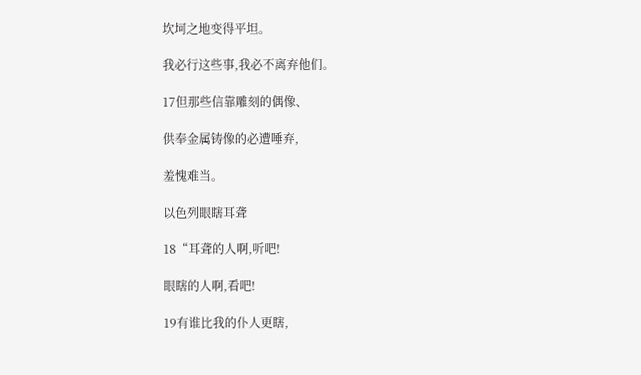坎坷之地变得平坦。

我必行这些事,我必不离弃他们。

17但那些信靠雕刻的偶像、

供奉金属铸像的必遭唾弃,

羞愧难当。

以色列眼瞎耳聋

18“耳聋的人啊,听吧!

眼瞎的人啊,看吧!

19有谁比我的仆人更瞎,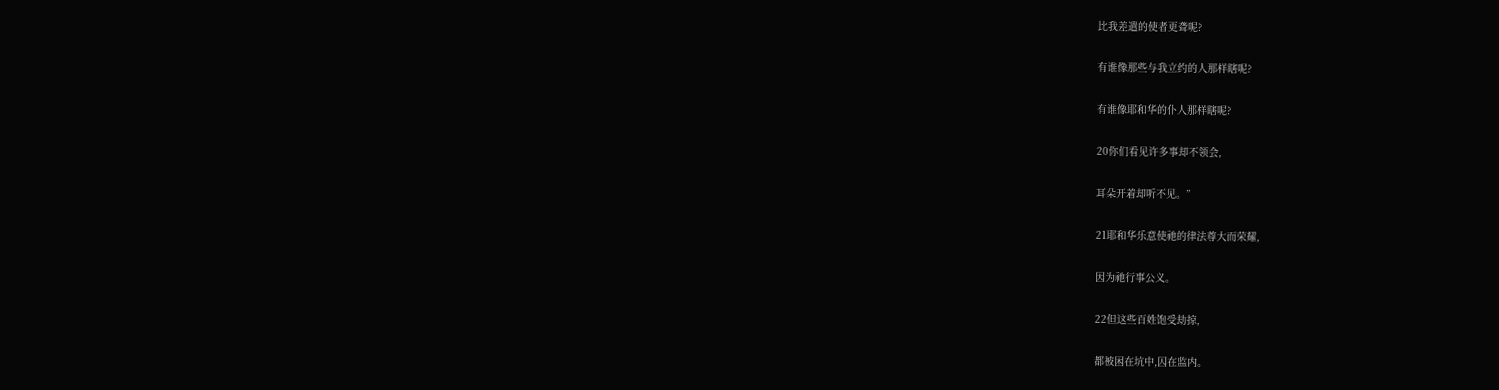比我差遣的使者更聋呢?

有谁像那些与我立约的人那样瞎呢?

有谁像耶和华的仆人那样瞎呢?

20你们看见许多事却不领会,

耳朵开着却听不见。”

21耶和华乐意使祂的律法尊大而荣耀,

因为祂行事公义。

22但这些百姓饱受劫掠,

都被困在坑中,囚在监内。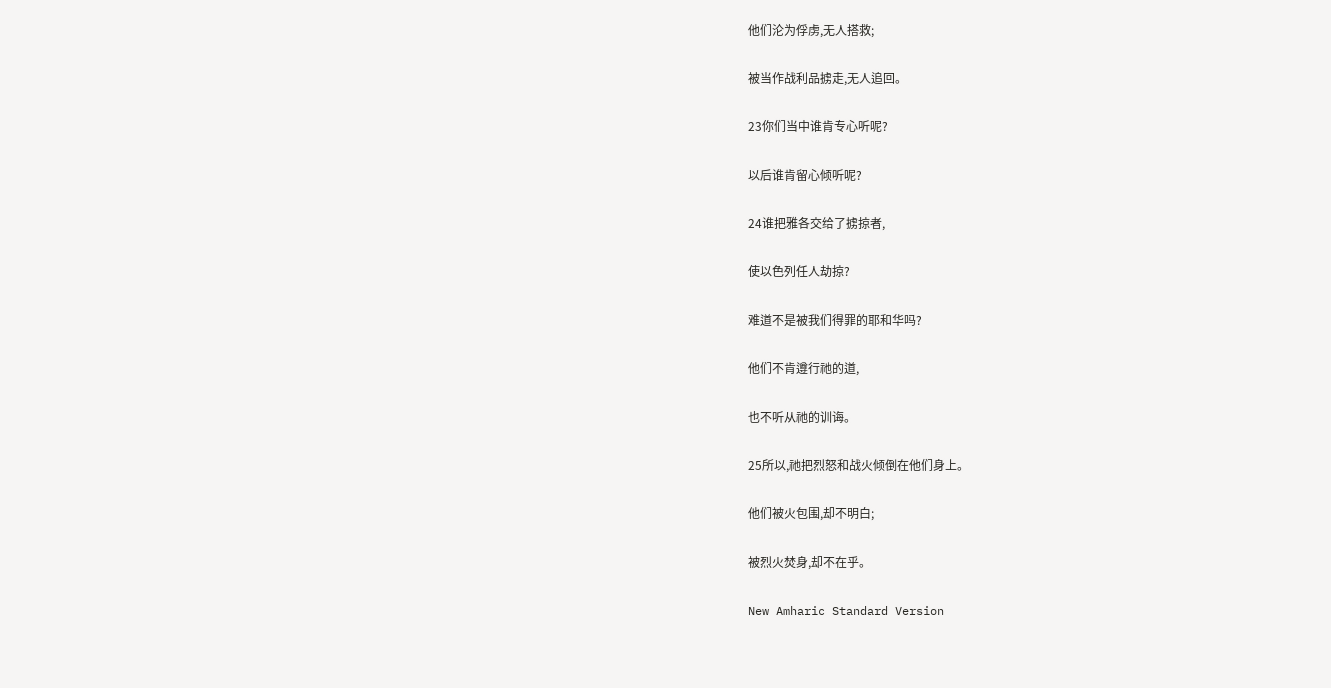他们沦为俘虏,无人搭救;

被当作战利品掳走,无人追回。

23你们当中谁肯专心听呢?

以后谁肯留心倾听呢?

24谁把雅各交给了掳掠者,

使以色列任人劫掠?

难道不是被我们得罪的耶和华吗?

他们不肯遵行祂的道,

也不听从祂的训诲。

25所以,祂把烈怒和战火倾倒在他们身上。

他们被火包围,却不明白;

被烈火焚身,却不在乎。

New Amharic Standard Version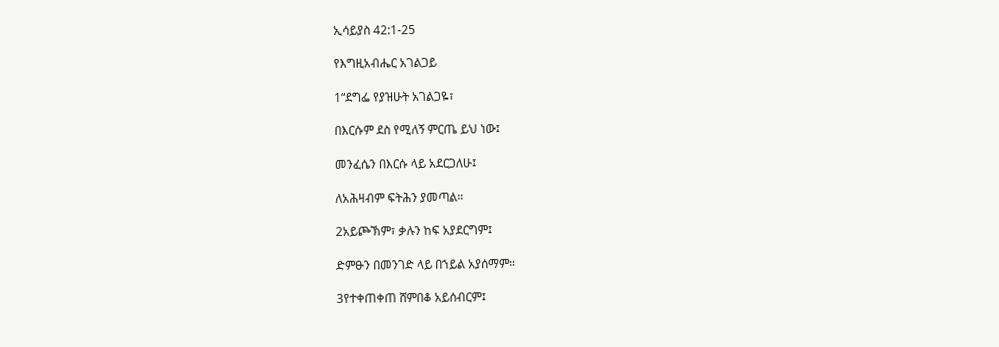ኢሳይያስ 42:1-25

የእግዚአብሔር አገልጋይ

1“ደግፌ የያዝሁት አገልጋዬ፣

በእርሱም ደስ የሚለኝ ምርጤ ይህ ነው፤

መንፈሴን በእርሱ ላይ አደርጋለሁ፤

ለአሕዛብም ፍትሕን ያመጣል።

2አይጮኽም፣ ቃሉን ከፍ አያደርግም፤

ድምፁን በመንገድ ላይ በኀይል አያሰማም።

3የተቀጠቀጠ ሸምበቆ አይሰብርም፤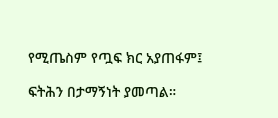የሚጤስም የጧፍ ክር አያጠፋም፤

ፍትሕን በታማኝነት ያመጣል።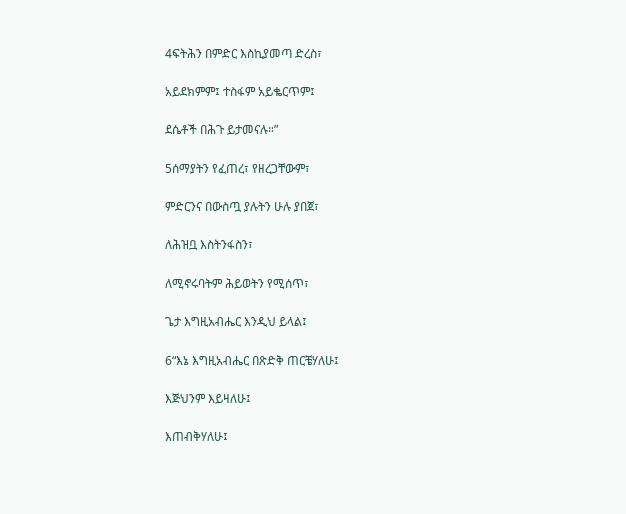4ፍትሕን በምድር እስኪያመጣ ድረስ፣

አይደክምም፤ ተስፋም አይቈርጥም፤

ደሴቶች በሕጉ ይታመናሉ።”

5ሰማያትን የፈጠረ፣ የዘረጋቸውም፣

ምድርንና በውስጧ ያሉትን ሁሉ ያበጀ፣

ለሕዝቧ እስትንፋስን፣

ለሚኖሩባትም ሕይወትን የሚሰጥ፣

ጌታ እግዚአብሔር እንዲህ ይላል፤

6“እኔ እግዚአብሔር በጽድቅ ጠርቼሃለሁ፤

እጅህንም እይዛለሁ፤

እጠብቅሃለሁ፤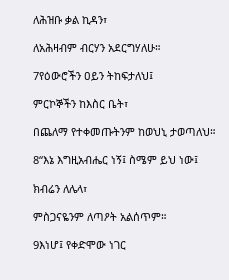ለሕዝቡ ቃል ኪዳን፣

ለአሕዛብም ብርሃን አደርግሃለሁ።

7የዕውሮችን ዐይን ትከፍታለህ፤

ምርኮኞችን ከእስር ቤት፣

በጨለማ የተቀመጡትንም ከወህኒ ታወጣለህ።

8“እኔ እግዚአብሔር ነኝ፤ ስሜም ይህ ነው፤

ክብሬን ለሌላ፣

ምስጋናዬንም ለጣዖት አልሰጥም።

9እነሆ፤ የቀድሞው ነገር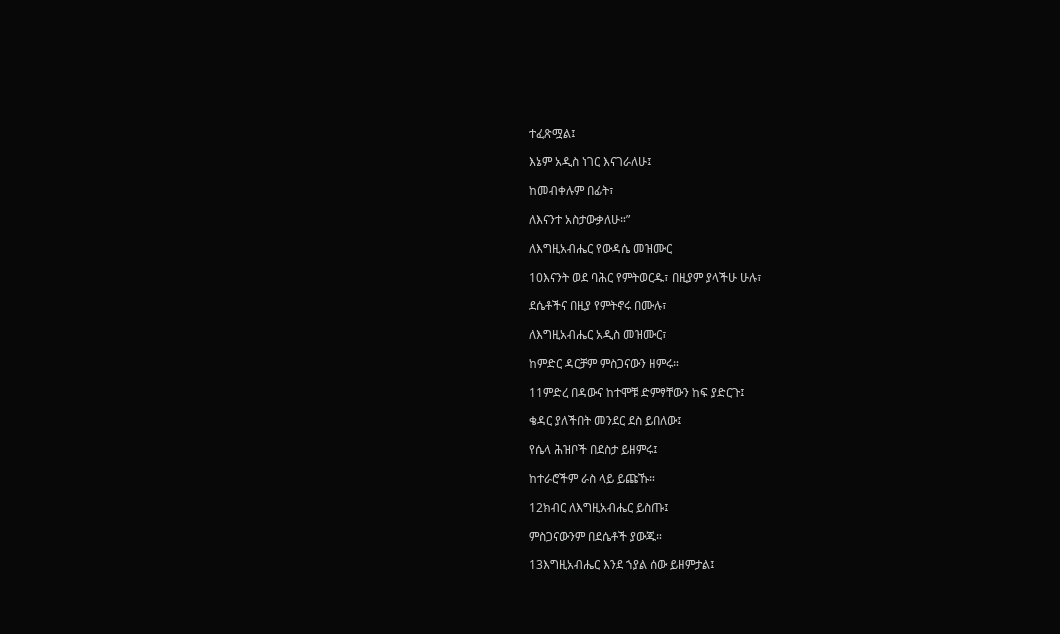ተፈጽሟል፤

እኔም አዲስ ነገር እናገራለሁ፤

ከመብቀሉም በፊት፣

ለእናንተ አስታውቃለሁ።”

ለእግዚአብሔር የውዳሴ መዝሙር

10እናንት ወደ ባሕር የምትወርዱ፣ በዚያም ያላችሁ ሁሉ፣

ደሴቶችና በዚያ የምትኖሩ በሙሉ፣

ለእግዚአብሔር አዲስ መዝሙር፣

ከምድር ዳርቻም ምስጋናውን ዘምሩ።

11ምድረ በዳውና ከተሞቹ ድምፃቸውን ከፍ ያድርጉ፤

ቄዳር ያለችበት መንደር ደስ ይበለው፤

የሴላ ሕዝቦች በደስታ ይዘምሩ፤

ከተራሮችም ራስ ላይ ይጩኹ።

12ክብር ለእግዚአብሔር ይስጡ፤

ምስጋናውንም በደሴቶች ያውጁ።

13እግዚአብሔር እንደ ኀያል ሰው ይዘምታል፤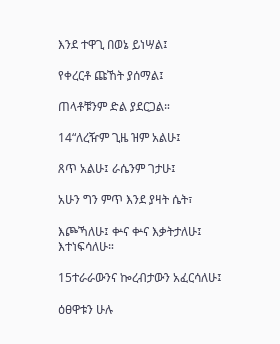እንደ ተዋጊ በወኔ ይነሣል፤

የቀረርቶ ጩኸት ያሰማል፤

ጠላቶቹንም ድል ያደርጋል።

14“ለረዥም ጊዜ ዝም አልሁ፤

ጸጥ አልሁ፤ ራሴንም ገታሁ፤

አሁን ግን ምጥ እንደ ያዛት ሴት፣

እጮኻለሁ፤ ቍና ቍና እቃትታለሁ፤ እተነፍሳለሁ።

15ተራራውንና ኰረብታውን አፈርሳለሁ፤

ዕፀዋቱን ሁሉ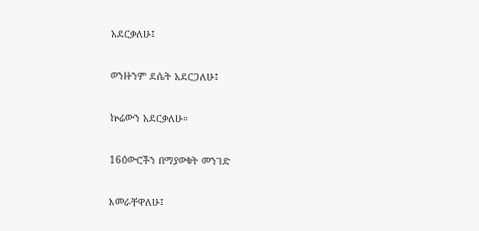አደርቃለሁ፤

ወንዙንም ደሴት አደርጋለሁ፤

ኵሬውን አደርቃለሁ።

16ዕውሮችን በማያወቁት መንገድ

እመራቸዋለሁ፤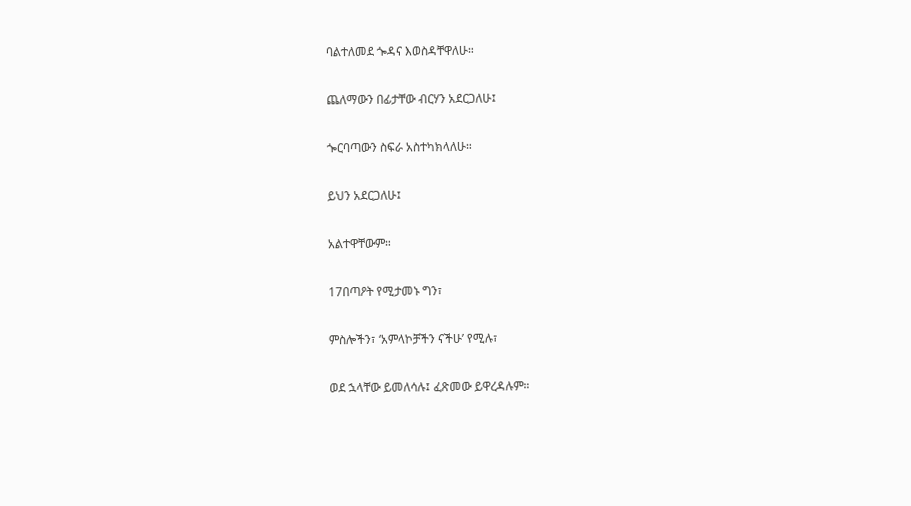ባልተለመደ ጐዳና እወስዳቸዋለሁ።

ጨለማውን በፊታቸው ብርሃን አደርጋለሁ፤

ጐርባጣውን ስፍራ አስተካክላለሁ።

ይህን አደርጋለሁ፤

አልተዋቸውም።

17በጣዖት የሚታመኑ ግን፣

ምስሎችን፣ ‘አምላኮቻችን ናችሁ’ የሚሉ፣

ወደ ኋላቸው ይመለሳሉ፤ ፈጽመው ይዋረዳሉም።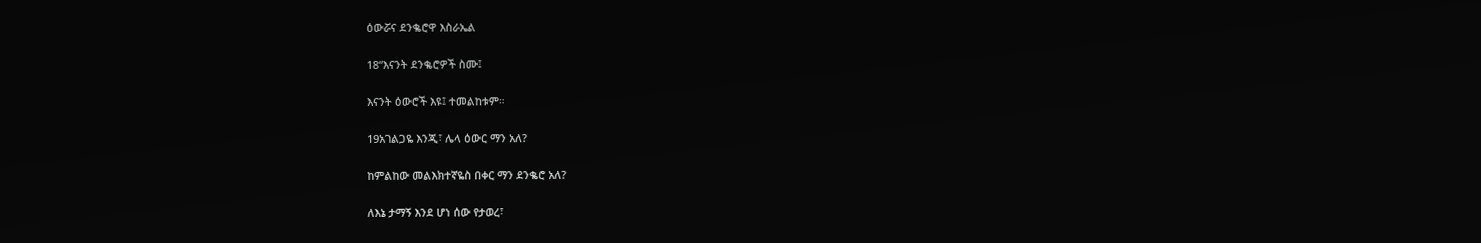ዕውሯና ደንቈሮዋ እስራኤል

18“እናንት ደንቈሮዎች ስሙ፤

እናንት ዕውሮች እዩ፤ ተመልከቱም።

19አገልጋዬ እንጂ፣ ሌላ ዕውር ማን አለ?

ከምልከው መልእክተኛዬስ በቀር ማን ደንቈሮ አለ?

ለእኔ ታማኝ እንደ ሆነ ሰው የታወረ፣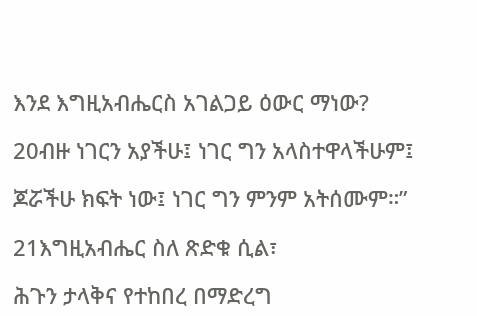እንደ እግዚአብሔርስ አገልጋይ ዕውር ማነው?

20ብዙ ነገርን አያችሁ፤ ነገር ግን አላስተዋላችሁም፤

ጆሯችሁ ክፍት ነው፤ ነገር ግን ምንም አትሰሙም።”

21እግዚአብሔር ስለ ጽድቁ ሲል፣

ሕጉን ታላቅና የተከበረ በማድረግ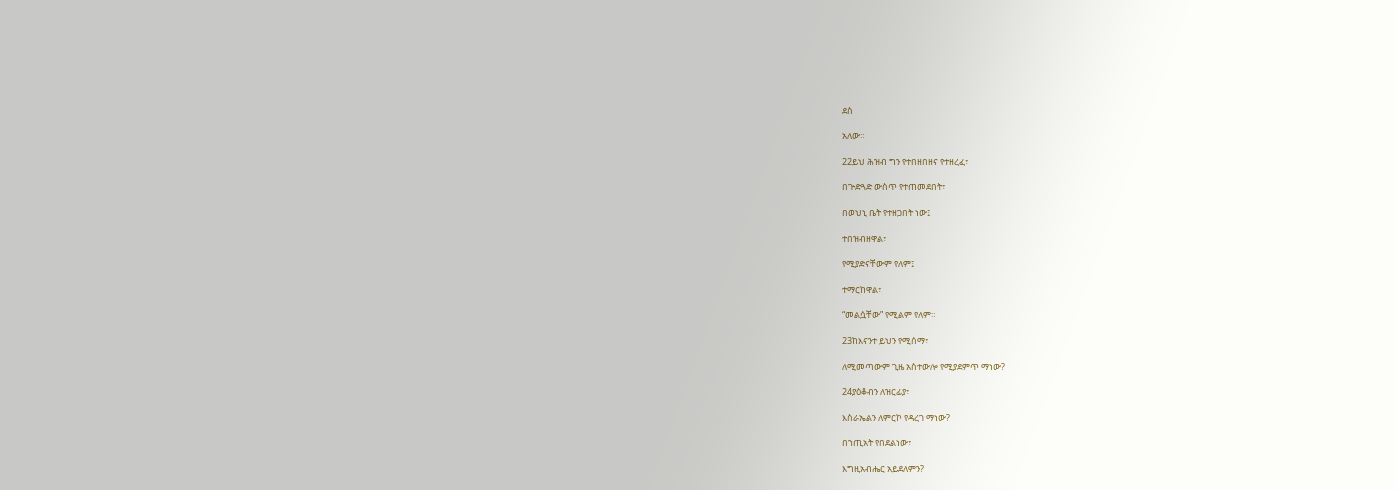ደስ

አለው።

22ይህ ሕዝብ ግን የተበዘበዘና የተዘረፈ፣

በጕድጓድ ውስጥ የተጠመደበት፣

በወህኒ ቤት የተዘጋበት ነው፤

ተበዝብዘዋል፣

የሚያድናቸውም የለም፤

ተማርከዋል፣

“መልሷቸው” የሚልም የለም።

23ከእናንተ ይህን የሚሰማ፣

ለሚመጣውም ጊዜ አስተውሎ የሚያደምጥ ማነው?

24ያዕቆብን ለዝርፊያ፣

እስራኤልን ለምርኮ የዳረገ ማነው?

በኀጢአት የበደልነው፣

እግዚአብሔር አይደለምን?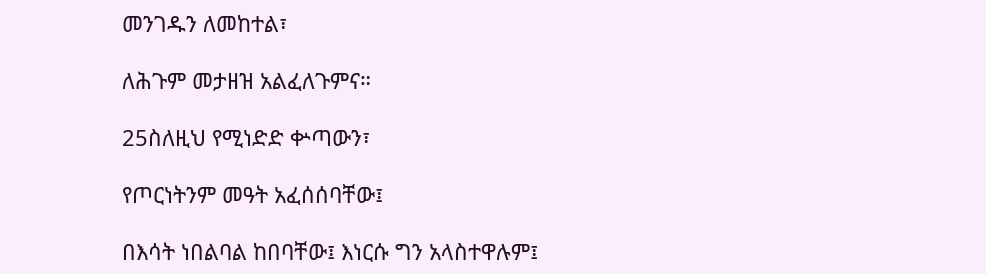መንገዱን ለመከተል፣

ለሕጉም መታዘዝ አልፈለጉምና።

25ስለዚህ የሚነድድ ቍጣውን፣

የጦርነትንም መዓት አፈሰሰባቸው፤

በእሳት ነበልባል ከበባቸው፤ እነርሱ ግን አላስተዋሉም፤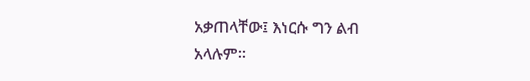አቃጠላቸው፤ እነርሱ ግን ልብ አላሉም።